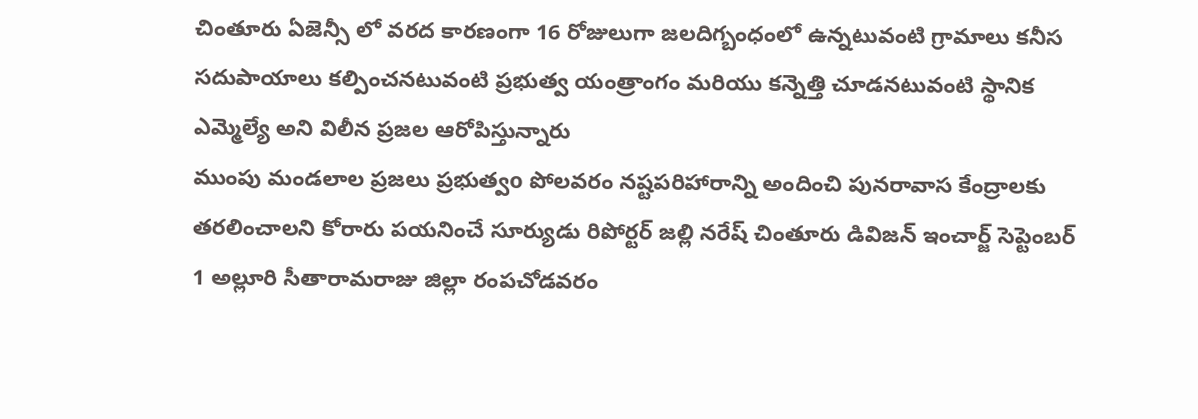చింతూరు ఏజెన్సీ లో వరద కారణంగా 16 రోజులుగా జలదిగ్బంధంలో ఉన్నటువంటి గ్రామాలు కనీస సదుపాయాలు కల్పించనటువంటి ప్రభుత్వ యంత్రాంగం మరియు కన్నెత్తి చూడనటువంటి స్థానిక ఎమ్మెల్యే అని విలీన ప్రజల ఆరోపిస్తున్నారు
ముంపు మండలాల ప్రజలు ప్రభుత్వo పోలవరం నష్టపరిహారాన్ని అందించి పునరావాస కేంద్రాలకు తరలించాలని కోరారు పయనించే సూర్యుడు రిపోర్టర్ జల్లి నరేష్ చింతూరు డివిజన్ ఇంచార్జ్ సెప్టెంబర్ 1 అల్లూరి సీతారామరాజు జిల్లా రంపచోడవరం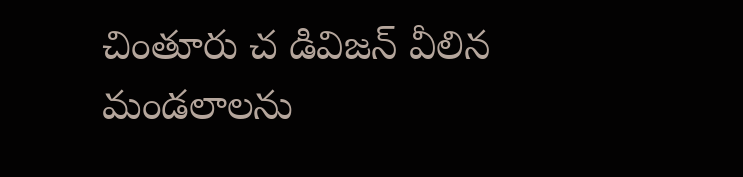చింతూరు చ డివిజన్ వీలిన మండలాలను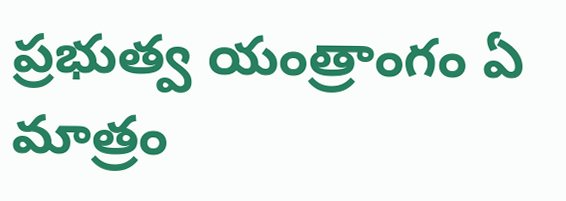ప్రభుత్వ యంత్రాంగం ఏ మాత్రం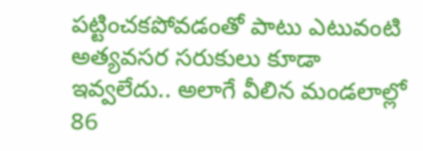పట్టించకపోవడంతో పాటు ఎటువంటి అత్యవసర సరుకులు కూడా ఇవ్వలేదు.. అలాగే వీలిన మండలాల్లో 86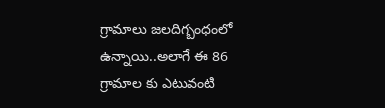గ్రామాలు జలదిగ్బంధంలో ఉన్నాయి..అలాగే ఈ 86 గ్రామాల కు ఎటువంటి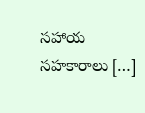సహాయ సహకారాలు […]